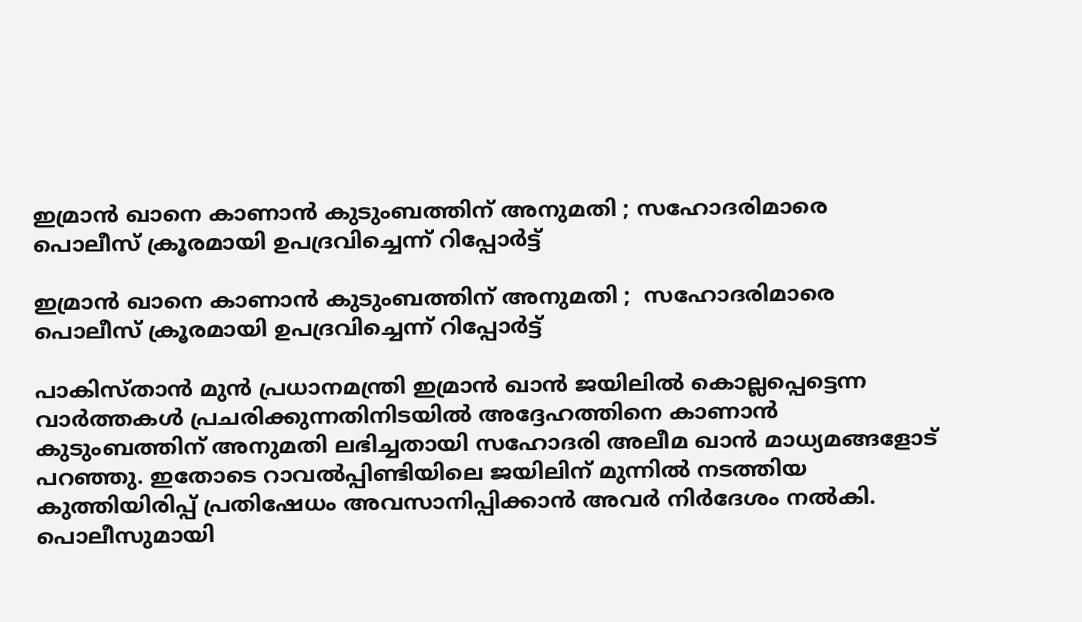ഇമ്രാന്‍ ഖാനെ കാണാന്‍ കുടുംബത്തിന് അനുമതി ; സഹോദരിമാരെ പൊലീസ് ക്രൂരമായി ഉപദ്രവിച്ചെന്ന് റിപ്പോര്‍ട്ട്

ഇമ്രാന്‍ ഖാനെ കാണാന്‍ കുടുംബത്തിന് അനുമതി ;  സഹോദരിമാരെ പൊലീസ് ക്രൂരമായി ഉപദ്രവിച്ചെന്ന് റിപ്പോര്‍ട്ട്

പാകിസ്താന്‍ മുന്‍ പ്രധാനമന്ത്രി ഇമ്രാന്‍ ഖാന്‍ ജയിലില്‍ കൊല്ലപ്പെട്ടെന്ന വാര്‍ത്തകള്‍ പ്രചരിക്കുന്നതിനിടയില്‍ അദ്ദേഹത്തിനെ കാണാന്‍ കുടുംബത്തിന് അനുമതി ലഭിച്ചതായി സഹോദരി അലീമ ഖാന്‍ മാധ്യമങ്ങളോട് പറഞ്ഞു. ഇതോടെ റാവല്‍പ്പിണ്ടിയിലെ ജയിലിന് മുന്നില്‍ നടത്തിയ കുത്തിയിരിപ്പ് പ്രതിഷേധം അവസാനിപ്പിക്കാന്‍ അവര്‍ നിര്‍ദേശം നല്‍കി. പൊലീസുമായി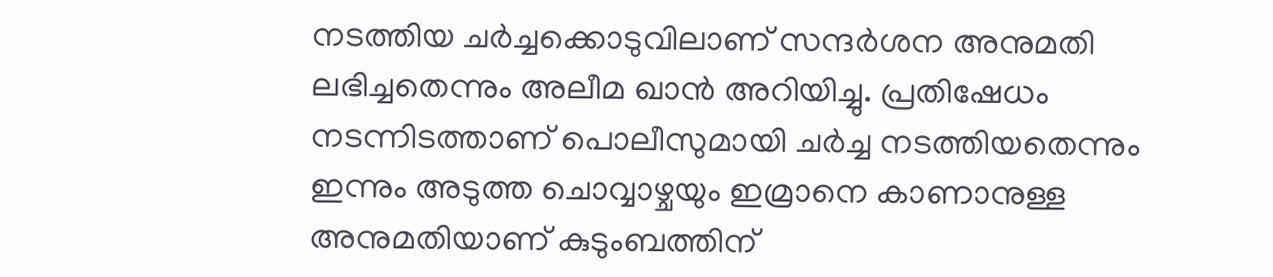നടത്തിയ ചര്‍ച്ചക്കൊടുവിലാണ് സന്ദര്‍ശന അനുമതി ലഭിച്ചതെന്നും അലീമ ഖാന്‍ അറിയിച്ചു. പ്രതിഷേധം നടന്നിടത്താണ് പൊലീസുമായി ചര്‍ച്ച നടത്തിയതെന്നും ഇന്നും അടുത്ത ചൊവ്വാഴ്ചയും ഇമ്രാനെ കാണാനുള്ള അനുമതിയാണ് കുടുംബത്തിന്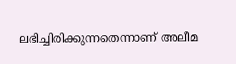ലഭിച്ചിരിക്കുന്നതെന്നാണ് അലീമ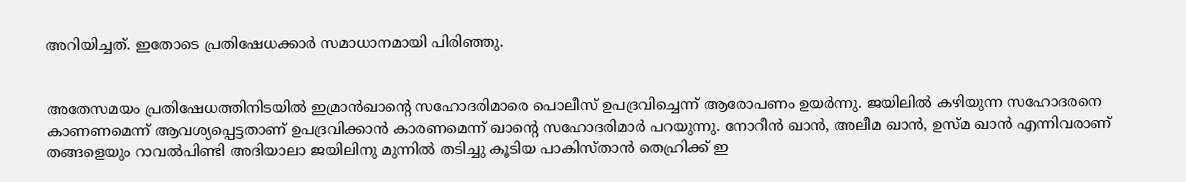അറിയിച്ചത്. ഇതോടെ പ്രതിഷേധക്കാര്‍ സമാധാനമായി പിരിഞ്ഞു.


അതേസമയം പ്രതിഷേധത്തിനിടയില്‍ ഇമ്രാന്‍ഖാന്റെ സഹോദരിമാരെ പൊലീസ് ഉപദ്രവിച്ചെന്ന് ആരോപണം ഉയര്‍ന്നു. ജയിലില്‍ കഴിയുന്ന സഹോദരനെ കാണണമെന്ന് ആവശ്യപ്പെട്ടതാണ് ഉപദ്രവിക്കാന്‍ കാരണമെന്ന് ഖാന്റെ സഹോദരിമാര്‍ പറയുന്നു. നോറീന്‍ ഖാന്‍, അലീമ ഖാന്‍, ഉസ്മ ഖാന്‍ എന്നിവരാണ് തങ്ങളെയും റാവല്‍പിണ്ടി അദിയാലാ ജയിലിനു മുന്നില്‍ തടിച്ചു കൂടിയ പാകിസ്താന്‍ തെഹ്രിക്ക് ഇ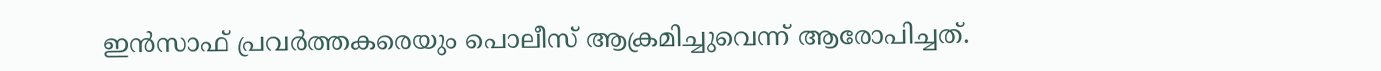ഇന്‍സാഫ് പ്രവര്‍ത്തകരെയും പൊലീസ് ആക്രമിച്ചുവെന്ന് ആരോപിച്ചത്.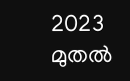2023 മുതല്‍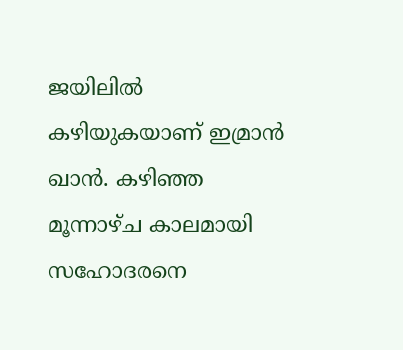ജയിലില്‍ കഴിയുകയാണ് ഇമ്രാന്‍ ഖാന്‍. കഴിഞ്ഞ മൂന്നാഴ്ച കാലമായി സഹോദരനെ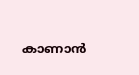കാണാന്‍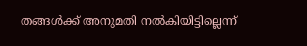തങ്ങള്‍ക്ക് അനുമതി നല്‍കിയിട്ടില്ലെന്ന്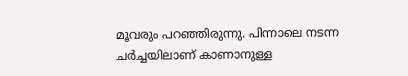മൂവരും പറഞ്ഞിരുന്നു. പിന്നാലെ നടന്ന ചര്‍ച്ചയിലാണ് കാണാനുള്ള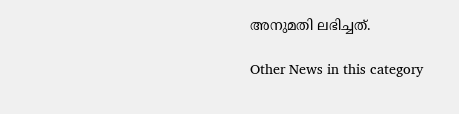അനുമതി ലഭിച്ചത്.

Other News in this category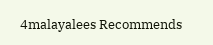4malayalees Recommends